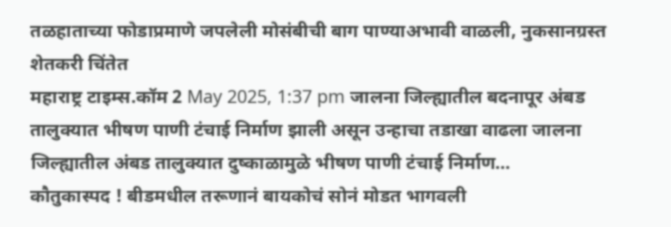तळहाताच्या फोडाप्रमाणे जपलेली मोसंबीची बाग पाण्याअभावी वाळली, नुकसानग्रस्त शेतकरी चिंतेत
महाराष्ट्र टाइम्स.कॉम 2 May 2025, 1:37 pm जालना जिल्ह्यातील बदनापूर अंबड तालुक्यात भीषण पाणी टंचाई निर्माण झाली असून उन्हाचा तडाखा वाढला जालना जिल्ह्यातील अंबड तालुक्यात दुष्काळामुळे भीषण पाणी टंचाई निर्माण…
कौतुकास्पद ! बीडमधील तरूणानं बायकोचं सोनं मोडत भागवली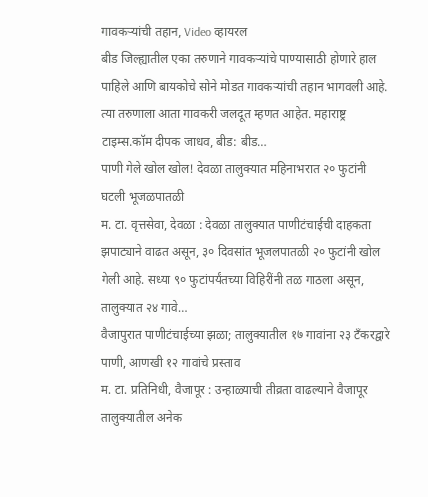गावकऱ्यांची तहान, Video व्हायरल
बीड जिल्ह्यातील एका तरुणाने गावकऱ्यांचे पाण्यासाठी होणारे हाल पाहिले आणि बायकोचे सोने मोडत गावकऱ्यांची तहान भागवली आहे. त्या तरुणाला आता गावकरी जलदूत म्हणत आहेत. महाराष्ट्र टाइम्स.कॉम दीपक जाधव, बीड: बीड…
पाणी गेले खोल खोल! देवळा तालुक्यात महिनाभरात २० फुटांनी घटली भूजळपातळी
म. टा. वृत्तसेवा, देवळा : देवळा तालुक्यात पाणीटंचाईची दाहकता झपाट्याने वाढत असून, ३० दिवसांत भूजलपातळी २० फुटांनी खोल गेली आहे. सध्या ९० फुटांपर्यंतच्या विहिरींनी तळ गाठला असून, तालुक्यात २४ गावे…
वैजापुरात पाणीटंचाईच्या झळा; तालुक्यातील १७ गावांना २३ टॅंकरद्वारे पाणी, आणखी १२ गावांचे प्रस्ताव
म. टा. प्रतिनिधी, वैजापूर : उन्हाळ्याची तीव्रता वाढल्याने वैजापूर तालुक्यातील अनेक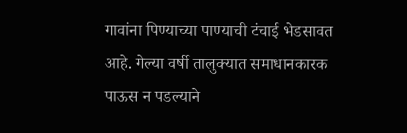गावांना पिण्याच्या पाण्याची टंचाई भेडसावत आहे. गेल्या वर्षी तालुक्यात समाधानकारक पाऊस न पडल्याने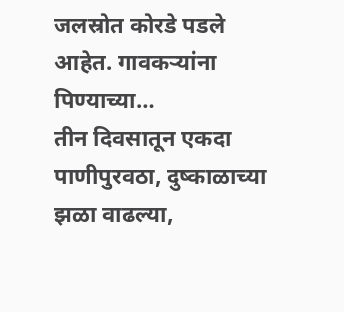जलस्रोत कोरडे पडले आहेत. गावकऱ्यांना पिण्याच्या…
तीन दिवसातून एकदा पाणीपुरवठा, दुष्काळाच्या झळा वाढल्या,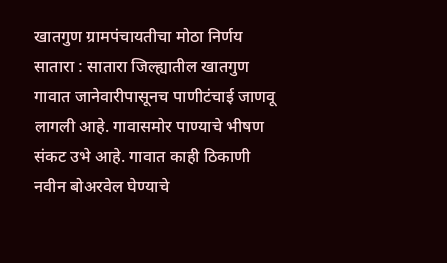खातगुण ग्रामपंचायतीचा मोठा निर्णय
सातारा : सातारा जिल्ह्यातील खातगुण गावात जानेवारीपासूनच पाणीटंचाई जाणवू लागली आहे. गावासमोर पाण्याचे भीषण संकट उभे आहे. गावात काही ठिकाणी नवीन बोअरवेल घेण्याचे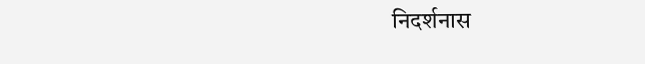निदर्शनास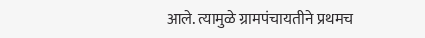आले. त्यामुळे ग्रामपंचायतीने प्रथमच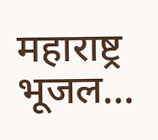महाराष्ट्र भूजल…